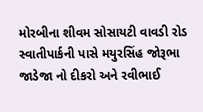મોરબીના શીવમ સોસાયટી વાવડી રોડ સ્વાતીપાર્કની પાસે મયુરસિંહ જોરૂભા જાડેજા નો દીકરો અને રવીભાઈ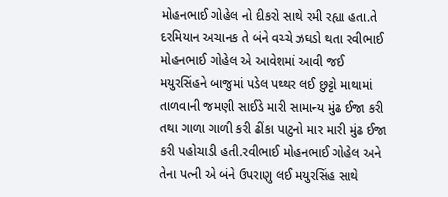મોહનભાઈ ગોહેલ નો દીકરો સાથે રમી રહ્યા હતા.તે દરમિયાન અચાનક તે બંને વચ્ચે ઝઘડો થતા રવીભાઈ મોહનભાઈ ગોહેલ એ આવેશમાં આવી જઈ મયુરસિંહને બાજુમાં પડેલ પથ્થર લઈ છુટ્ટો માથામાં તાળવાની જમણી સાઈડે મારી સામાન્ય મુંઢ ઈજા કરી તથા ગાળા ગાળી કરી ઢીંકા પાટુનો માર મારી મુંઢ ઈજા કરી પહોચાડી હતી.રવીભાઈ મોહનભાઈ ગોહેલ અને તેના પત્ની એ બંને ઉપરાણુ લઈ મયુરસિંહ સાથે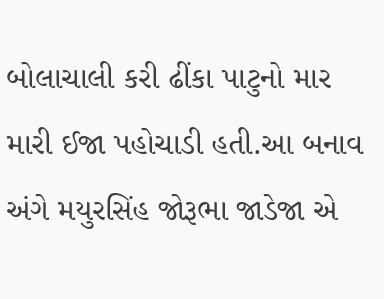બોલાચાલી કરી ઢીંકા પાટુનો માર મારી ઈજા પહોચાડી હતી.આ બનાવ અંગે મયુરસિંહ જોરૂભા જાડેજા એ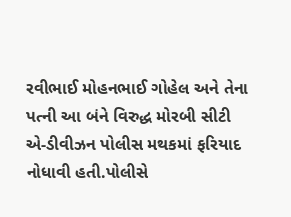રવીભાઈ મોહનભાઈ ગોહેલ અને તેના પત્ની આ બંને વિરુદ્ધ મોરબી સીટી એ-ડીવીઝન પોલીસ મથકમાં ફરિયાદ નોધાવી હતી.પોલીસે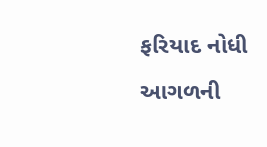ફરિયાદ નોધી આગળની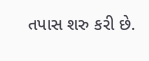તપાસ શરુ કરી છે.